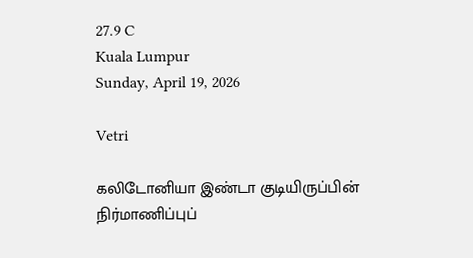27.9 C
Kuala Lumpur
Sunday, April 19, 2026

Vetri

கலிடோனியா இண்டா குடியிருப்பின் நிர்மாணிப்புப்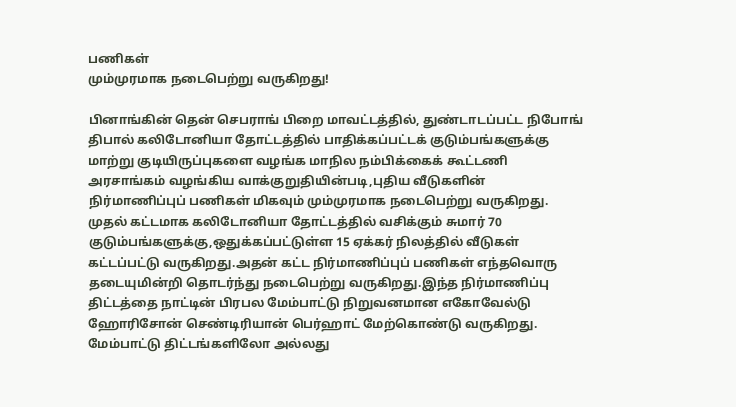பணிகள்
மும்முரமாக நடைபெற்று வருகிறது!

பினாங்கின் தென் செபராங் பிறை மாவட்டத்தில், துண்டாடப்பட்ட நிபோங் திபால் கலிடோனியா தோட்டத்தில் பாதிக்கப்பட்டக் குடும்பங்களுக்கு மாற்று குடியிருப்புகளை வழங்க மாநில நம்பிக்கைக் கூட்டணி அரசாங்கம் வழங்கிய வாக்குறுதியின்படி,புதிய வீடுகளின் நிர்மாணிப்புப் பணிகள் மிகவும் மும்முரமாக நடைபெற்று வருகிறது.
முதல் கட்டமாக கலிடோனியா தோட்டத்தில் வசிக்கும் சுமார் 70 குடும்பங்களுக்கு,ஒதுக்கப்பட்டுள்ள 15 ஏக்கர் நிலத்தில் வீடுகள் கட்டப்பட்டு வருகிறது.அதன் கட்ட நிர்மாணிப்புப் பணிகள் எந்தவொரு தடையுமின்றி தொடர்ந்து நடைபெற்று வருகிறது.இந்த நிர்மாணிப்பு திட்டத்தை நாட்டின் பிரபல மேம்பாட்டு நிறுவனமான எகோவேல்டு ஹோரிசோன் செண்டிரியான் பெர்ஹாட் மேற்கொண்டு வருகிறது.
மேம்பாட்டு திட்டங்களிலோ அல்லது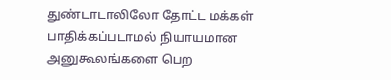துண்டாடாலிலோ தோட்ட மக்கள் பாதிக்கப்படாமல் நியாயமான அனுகூலங்களை பெற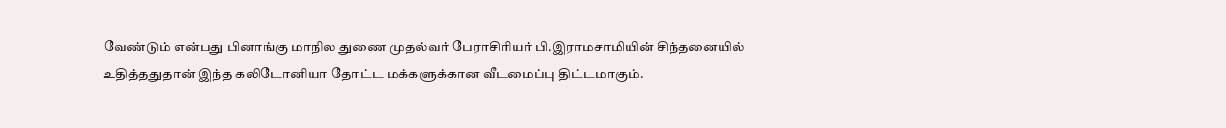வேண்டும் என்பது பினாங்கு மாநில துணை முதல்வர் பேராசிரியர் பி.இராமசாமியின் சிந்தனையில் உதித்ததுதான் இந்த கலிடோனியா தோட்ட மக்களுக்கான வீடமைப்பு திட்டமாகும்.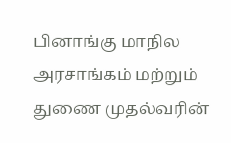பினாங்கு மாநில அரசாங்கம் மற்றும் துணை முதல்வரின்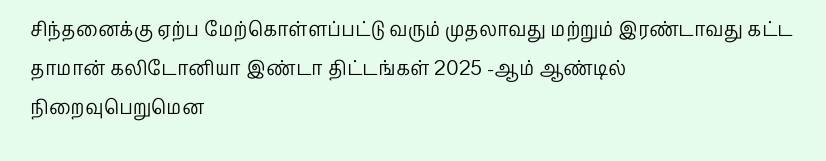சிந்தனைக்கு ஏற்ப மேற்கொள்ளப்பட்டு வரும் முதலாவது மற்றும் இரண்டாவது கட்ட தாமான் கலிடோனியா இண்டா திட்டங்கள் 2025 -ஆம் ஆண்டில் நிறைவுபெறுமென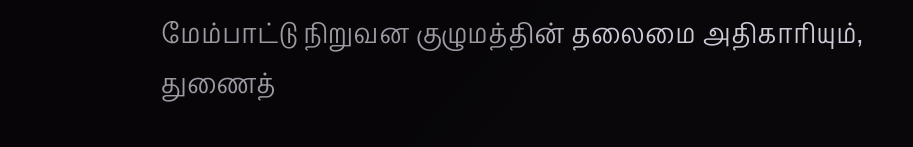மேம்பாட்டு நிறுவன குழுமத்தின் தலைமை அதிகாரியும், துணைத்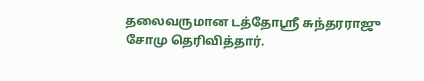தலைவருமான டத்தோஸ்ரீ சுந்தரராஜு சோமு தெரிவித்தார்.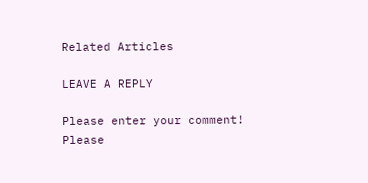Related Articles

LEAVE A REPLY

Please enter your comment!
Please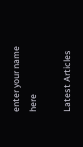enter your name here

Latest Articles